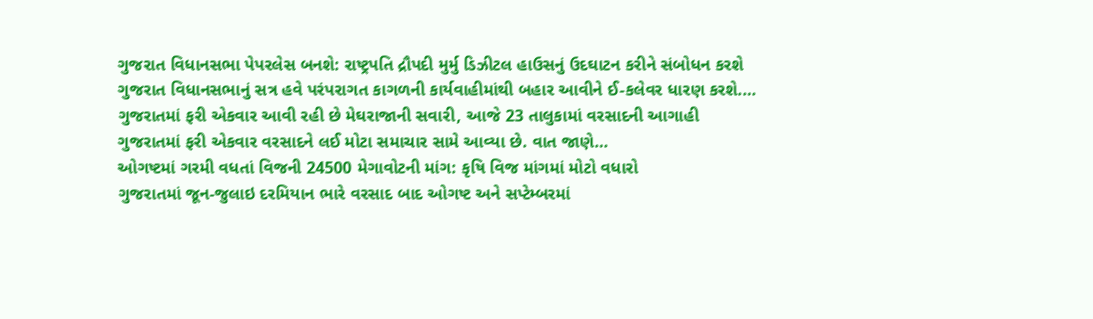ગુજરાત વિધાનસભા પેપરલેસ બનશે: રાષ્ટ્રપતિ દ્રૌપદી મુર્મુ ડિઝીટલ હાઉસનું ઉદઘાટન કરીને સંબોધન કરશે
ગુજરાત વિધાનસભાનું સત્ર હવે પરંપરાગત કાગળની કાર્યવાહીમાંથી બહાર આવીને ઈ-કલેવર ધારણ કરશે.…
ગુજરાતમાં ફરી એકવાર આવી રહી છે મેઘરાજાની સવારી, આજે 23 તાલુકામાં વરસાદની આગાહી
ગુજરાતમાં ફરી એકવાર વરસાદને લઈ મોટા સમાચાર સામે આવ્યા છે. વાત જાણે…
ઓગષ્ટમાં ગરમી વધતાં વિજની 24500 મેગાવોટની માંગ: કૃષિ વિજ માંગમાં મોટો વધારો
ગુજરાતમાં જૂન-જુલાઇ દરમિયાન ભારે વરસાદ બાદ ઓગષ્ટ અને સપ્ટેમ્બરમાં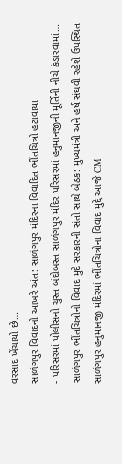વરસાદ ખેંચાયો છે…
સાળંગપુર વિવાદનો આખરે અંત: સાળંગપુર મંદિરના વિવાદિત ભીંતચિત્રો હટાવાયા
- પરિસરમાં પોલીસનો ચુસ્ત બંદોબસ્ત સાળંગપુર મંદિર પરિસરમાં હનુમાનજીની મૂર્તિની નીચે કંડારવામાં…
સાળંગપુર ભીંતચિત્રોનો વિવાદ મુદે સરકારની સંતો સાથે બેઠક: મુખ્યમંત્રી અને હર્ષ સંઘવી રહેશે ઉપસ્થિત
સાળંગપુર હનુમાનજી મંદિરમાં ભીંતચિત્રોના વિવાદ મુદ્દે આજે CM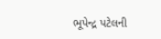ભૂપેન્દ્ર પટેલની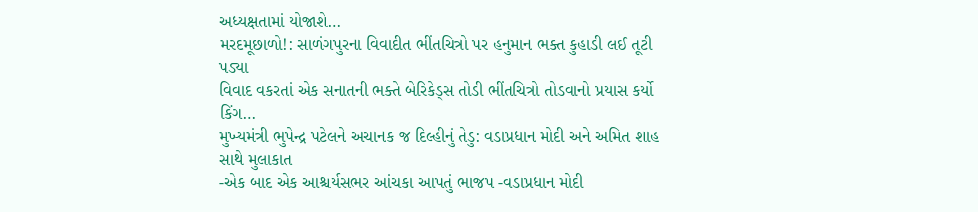અધ્યક્ષતામાં યોજાશે…
મરદમૂછાળો!: સાળંગપુરના વિવાદીત ભીંતચિત્રો પર હનુમાન ભક્ત કુહાડી લઈ તૂટી પડ્યા
વિવાદ વકરતાં એક સનાતની ભક્તે બેરિકેડ્સ તોડી ભીંતચિત્રો તોડવાનો પ્રયાસ કર્યો કિંગ…
મુખ્યમંત્રી ભુપેન્દ્ર પટેલને અચાનક જ દિલ્હીનું તેડુ: વડાપ્રધાન મોદી અને અમિત શાહ સાથે મુલાકાત
-એક બાદ એક આશ્ચર્યસભર આંચકા આપતું ભાજપ -વડાપ્રધાન મોદી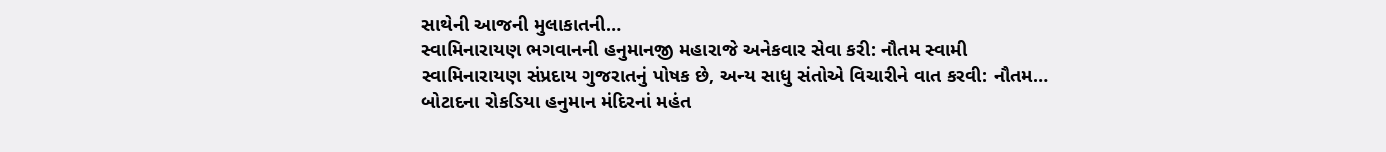સાથેની આજની મુલાકાતની…
સ્વામિનારાયણ ભગવાનની હનુમાનજી મહારાજે અનેકવાર સેવા કરી: નૌતમ સ્વામી
સ્વામિનારાયણ સંપ્રદાય ગુજરાતનું પોષક છે, અન્ય સાધુ સંતોએ વિચારીને વાત કરવી: નૌતમ…
બોટાદના રોકડિયા હનુમાન મંદિરનાં મહંત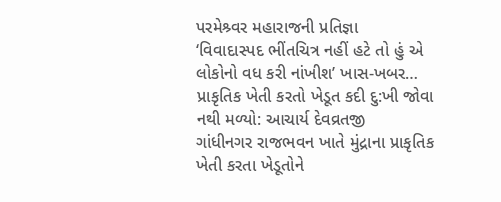પરમેશ્ર્વર મહારાજની પ્રતિજ્ઞા
‘વિવાદાસ્પદ ભીંતચિત્ર નહીં હટે તો હું એ લોકોનો વધ કરી નાંખીશ’ ખાસ-ખબર…
પ્રાકૃતિક ખેતી કરતો ખેડૂત કદી દુ:ખી જોવા નથી મળ્યો: આચાર્ય દેવવ્રતજી
ગાંધીનગર રાજભવન ખાતે મુંદ્રાના પ્રાકૃતિક ખેતી કરતા ખેડૂતોને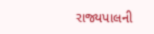રાજ્યપાલની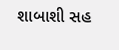શાબાશી સહ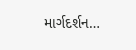માર્ગદર્શન…